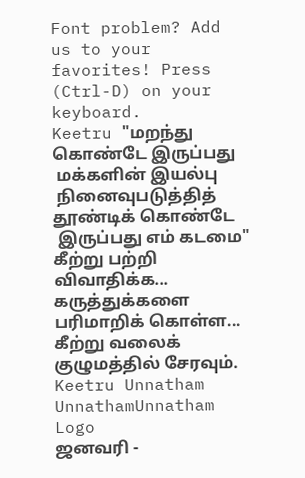Font problem? Add us to your favorites! Press (Ctrl-D) on your keyboard.
Keetru "மறந்து கொண்டே இருப்பது
 மக்களின் இயல்பு
 நினைவுபடுத்தித் தூண்டிக் கொண்டே
 இருப்பது எம் கடமை"
கீற்று பற்றி விவாதிக்க...
கருத்துக்களை பரிமாறிக் கொள்ள...
கீற்று வலைக் குழுமத்தில் சேரவும்.
Keetru Unnatham
UnnathamUnnatham Logo
ஜனவரி -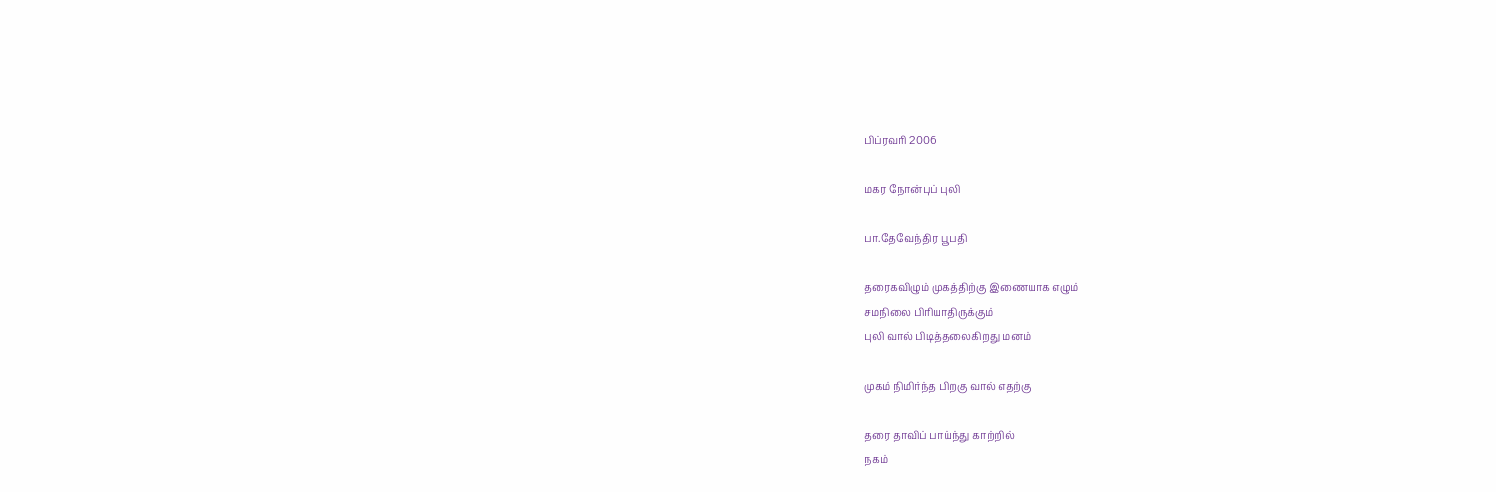பிப்ரவரி 2006

மகர நோன்புப் புலி

பா.தேவேந்திர பூபதி

தரைகவிழும் முகத்திற்கு இணையாக எழும்
சமநிலை பிரியாதிருக்கும்
புலி வால் பிடித்தலைகிறது மனம்

முகம் நிமிர்ந்த பிறகு வால் எதற்கு

தரை தாவிப் பாய்ந்து காற்றில்
நகம்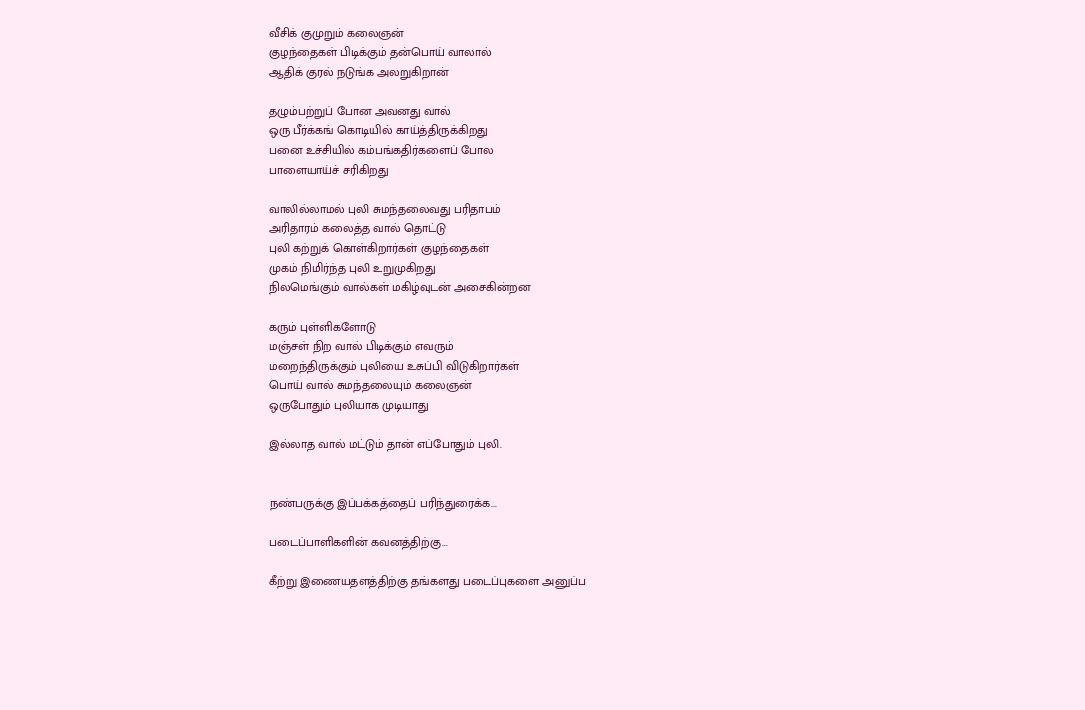வீசிக் குமுறும் கலைஞன்
குழந்தைகள் பிடிக்கும் தன்பொய் வாலால்
ஆதிக் குரல் நடுங்க அலறுகிறான்

தழும்பற்றுப் போன அவனது வால்
ஒரு பீர்க்கங் கொடியில் காய்த்திருக்கிறது
பனை உச்சியில் கம்பங்கதிர்களைப் போல
பாளையாய்ச் சரிகிறது

வாலில்லாமல் புலி சுமந்தலைவது பரிதாபம்
அரிதாரம் கலைத்த வால் தொட்டு
புலி கற்றுக் கொள்கிறார்கள் குழந்தைகள்
முகம் நிமிர்ந்த புலி உறுமுகிறது
நிலமெங்கும் வால்கள் மகிழ்வுடன் அசைகின்றன

கரும் புள்ளிகளோடு
மஞ்சள் நிற வால் பிடிக்கும் எவரும்
மறைந்திருக்கும் புலியை உசுப்பி விடுகிறார்கள்
பொய் வால் சுமந்தலையும் கலைஞன்
ஒருபோதும் புலியாக முடியாது

இல்லாத வால் மட்டும் தான் எப்போதும் புலி.


நண்பருக்கு இப்பக்கத்தைப் பரிந்துரைக்க...

படைப்பாளிகளின் கவனத்திற்கு...

கீற்று இணையதளத்திற்கு தங்களது படைப்புகளை அனுப்ப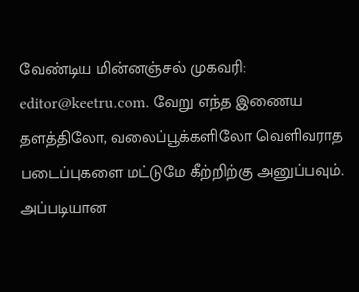வேண்டிய மின்னஞ்சல் முகவரி: editor@keetru.com. வேறு எந்த இணைய தளத்திலோ, வலைப்பூக்களிலோ வெளிவராத படைப்புகளை மட்டுமே கீற்றிற்கு அனுப்பவும். அப்படியான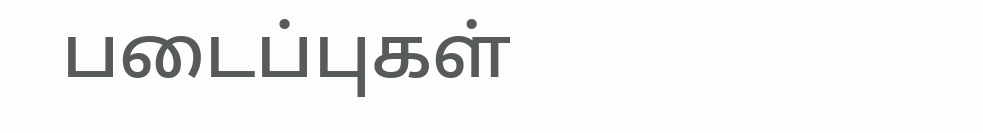படைப்புகள்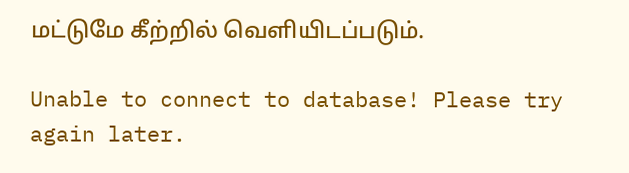மட்டுமே கீற்றில் வெளியிடப்படும்.

Unable to connect to database! Please try again later.